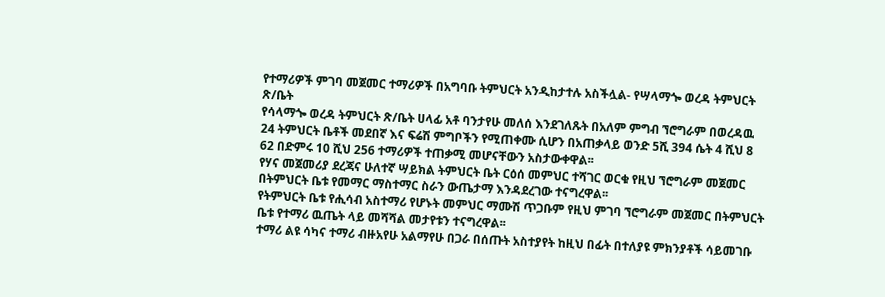የተማሪዎች ምገባ መጀመር ተማሪዎች በአግባቡ ትምህርት አንዲከታተሉ አስችሏል- የሣላማጐ ወረዳ ትምህርት ጽ/ቤት
የሳላማጐ ወረዳ ትምህርት ጽ/ቤት ሀላፊ አቶ ባንታየሁ መለሰ እንደገለጹት በአለም ምግብ ኘሮግራም በወረዳዉ 24 ትምህርት ቤቶች መደበኛ እና ፍሬሽ ምግቦችን የሚጠቀሙ ሲሆን በአጠቃላይ ወንድ 5ሺ 394 ሴት 4 ሺህ 8 62 በድምሩ 10 ሺህ 256 ተማሪዎች ተጠቃሚ መሆናቸውን አስታውቀዋል፡፡
የሃና መጀመሪያ ደረጃና ሁለተኛ ሣይክል ትምህርት ቤት ርዕሰ መምህር ተሻገር ወርቁ የዚህ ኘሮግራም መጀመር በትምህርት ቤቱ የመማር ማስተማር ስራን ውጤታማ እንዳደረገው ተናግረዋል፡፡
የትምህርት ቤቱ የሒሳብ አስተማሪ የሆኑት መምህር ማሙሽ ጥጋቡም የዚህ ምገባ ኘሮግራም መጀመር በትምህርት ቤቱ የተማሪ ዉጤት ላይ መሻሻል መታየቱን ተናግረዋል፡፡
ተማሪ ልዩ ሳካና ተማሪ ብዙአየሁ አልማየሁ በጋራ በሰጡት አስተያየት ከዚህ በፊት በተለያዩ ምክንያቶች ሳይመገቡ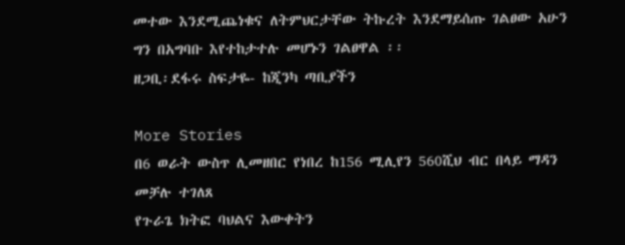መተው እንደሚጨነቁና ለትምህርታቸው ትኩረት እንደማይሰጡ ገልፀው አሁን ግን በአግባቡ እየተከታተሉ መሆኑን ገልፀዋል ፡፡
ዘጋቢ፡ደፋሩ ስፍታዬ- ከጂንካ ጣቢያችን

More Stories
በ6 ወራት ውስጥ ሊመዘበር የነበረ ከ156 ሚሊየን 560ሺህ ብር በላይ ማዳን መቻሉ ተገለጸ
የጉራጌ ክትፎ ባህልና እውቀትን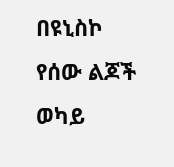በዩኒስኮ የሰው ልጆች ወካይ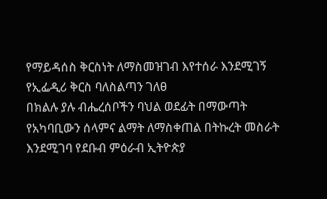የማይዳሰስ ቅርስነት ለማስመዝገብ እየተሰራ እንደሚገኝ የኢፌዲሪ ቅርስ ባለስልጣን ገለፀ
በክልሉ ያሉ ብሔረሰቦችን ባህል ወደፊት በማውጣት የአካባቢውን ሰላምና ልማት ለማስቀጠል በትኩረት መስራት እንደሚገባ የደቡብ ምዕራብ ኢትዮጵያ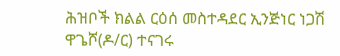ሕዝቦች ክልል ርዕሰ መስተዳደር ኢንጅነር ነጋሽ ዋጌሾ(ዶ/ር) ተናገሩ